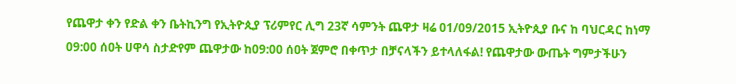የጨዋታ ቀን የድል ቀን ቤትኪንግ የኢትዮጲያ ፕሪምየር ሊግ 23ኛ ሳምንት ጨዋታ ዛሬ 01/09/2015 ኢትዮጲያ ቡና ከ ባህርዳር ከነማ 09:00 ሰዐት ሀዋሳ ስታድየም ጨዋታው ከ09:00 ሰዐት ጀምሮ በቀጥታ በቻናላችን ይተላለፋል! የጨዋታው ውጤት ግምታችሁን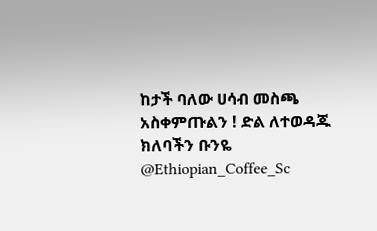ከታች ባለው ሀሳብ መስጫ አስቀምጡልን ! ድል ለተወዳጁ ክለባችን ቡንዬ @Ethiopian_Coffee_Sc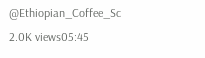@Ethiopian_Coffee_Sc 2.0K views05:45